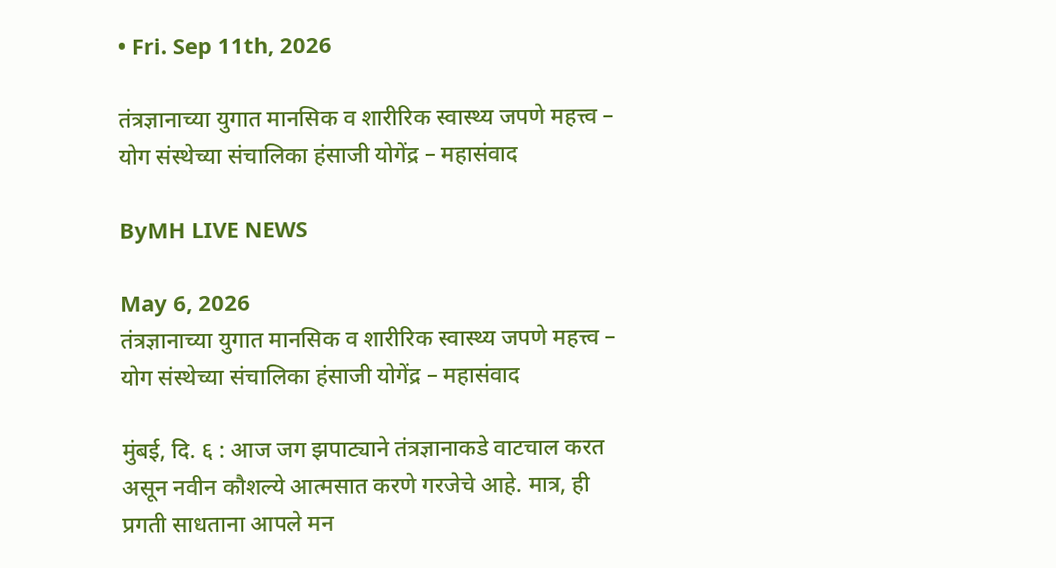• Fri. Sep 11th, 2026

तंत्रज्ञानाच्या युगात मानसिक व शारीरिक स्वास्थ्य जपणे महत्त्व – योग संस्थेच्या संचालिका हंसाजी योगेंद्र – महासंवाद

ByMH LIVE NEWS

May 6, 2026
तंत्रज्ञानाच्या युगात मानसिक व शारीरिक स्वास्थ्य जपणे महत्त्व – योग संस्थेच्या संचालिका हंसाजी योगेंद्र – महासंवाद

मुंबई, दि. ६ : आज जग झपाट्याने तंत्रज्ञानाकडे वाटचाल करत असून नवीन कौशल्ये आत्मसात करणे गरजेचे आहे. मात्र, ही प्रगती साधताना आपले मन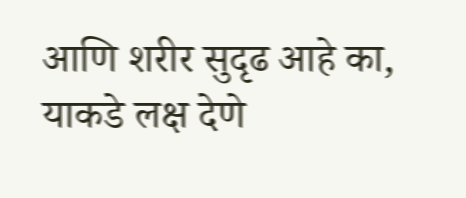आणि शरीर सुदृढ आहे का, याकडे लक्ष देणे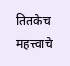तितकेच महत्त्वाचे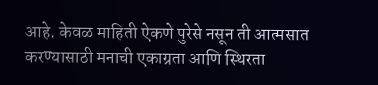आहे. केवळ माहिती ऐकणे पुरेसे नसून ती आत्मसात करण्यासाठी मनाची एकाग्रता आणि स्थिरता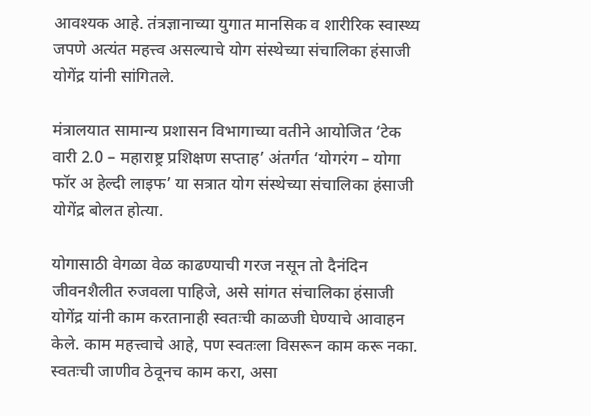आवश्यक आहे. तंत्रज्ञानाच्या युगात मानसिक व शारीरिक स्वास्थ्य जपणे अत्यंत महत्त्व असल्याचे योग संस्थेच्या संचालिका हंसाजी योगेंद्र यांनी सांगितले.

मंत्रालयात सामान्य प्रशासन विभागाच्या वतीने आयोजित ‘टेक वारी 2.0 – महाराष्ट्र प्रशिक्षण सप्ताह’ अंतर्गत ‘योगरंग – योगा फॉर अ हेल्दी लाइफ’ या सत्रात योग संस्थेच्या संचालिका हंसाजी योगेंद्र बोलत होत्या.

योगासाठी वेगळा वेळ काढण्याची गरज नसून तो दैनंदिन जीवनशैलीत रुजवला पाहिजे, असे सांगत संचालिका हंसाजी योगेंद्र यांनी काम करतानाही स्वतःची काळजी घेण्याचे आवाहन केले. काम महत्त्वाचे आहे, पण स्वतःला विसरून काम करू नका. स्वतःची जाणीव ठेवूनच काम करा, असा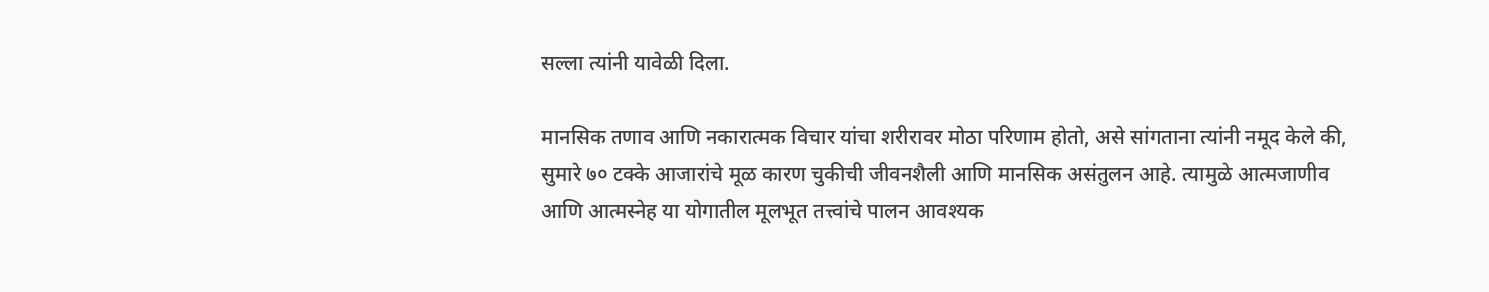सल्ला त्यांनी यावेळी दिला.

मानसिक तणाव आणि नकारात्मक विचार यांचा शरीरावर मोठा परिणाम होतो, असे सांगताना त्यांनी नमूद केले की, सुमारे ७० टक्के आजारांचे मूळ कारण चुकीची जीवनशैली आणि मानसिक असंतुलन आहे. त्यामुळे आत्मजाणीव आणि आत्मस्नेह या योगातील मूलभूत तत्त्वांचे पालन आवश्यक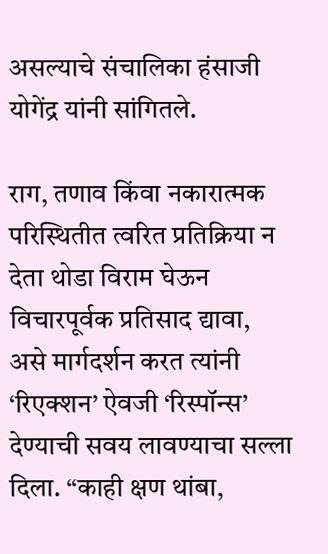असल्याचे संचालिका हंसाजी योगेंद्र यांनी सांगितले.

राग, तणाव किंवा नकारात्मक परिस्थितीत त्वरित प्रतिक्रिया न देता थोडा विराम घेऊन विचारपूर्वक प्रतिसाद द्यावा, असे मार्गदर्शन करत त्यांनी ‘रिएक्शन’ ऐवजी ‘रिस्पॉन्स’ देण्याची सवय लावण्याचा सल्ला दिला. “काही क्षण थांबा,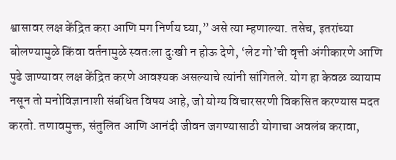श्वासावर लक्ष केंद्रित करा आणि मग निर्णय घ्या,” असे त्या म्हणाल्या. तसेच, इतरांच्या बोलण्यामुळे किंवा वर्तनामुळे स्वतःला दुःखी न होऊ देणे, ‘लेट गो’ची वृत्ती अंगीकारणे आणि पुढे जाण्यावर लक्ष केंद्रित करणे आवश्यक असल्याचे त्यांनी सांगितले. योग हा केवळ व्यायाम नसून तो मनोविज्ञानाशी संबंधित विषय आहे, जो योग्य विचारसरणी विकसित करण्यास मदत करतो. तणावमुक्त, संतुलित आणि आनंदी जीवन जगण्यासाठी योगाचा अवलंब करावा,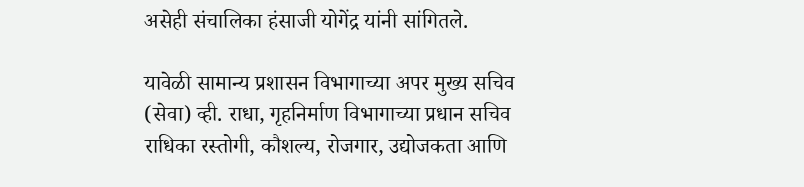असेही संचालिका हंसाजी योगेंद्र यांनी सांगितले.

यावेळी सामान्य प्रशासन विभागाच्या अपर मुख्य सचिव (सेवा) व्ही. राधा, गृहनिर्माण विभागाच्या प्रधान सचिव राधिका रस्तोगी, कौशल्य, रोजगार, उद्योजकता आणि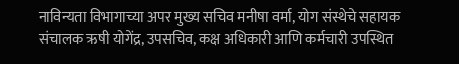नाविन्यता विभागाच्या अपर मुख्य सचिव मनीषा वर्मा, योग संस्थेचे सहायक संचालक ऋषी योगेंद्र, उपसचिव, कक्ष अधिकारी आणि कर्मचारी उपस्थित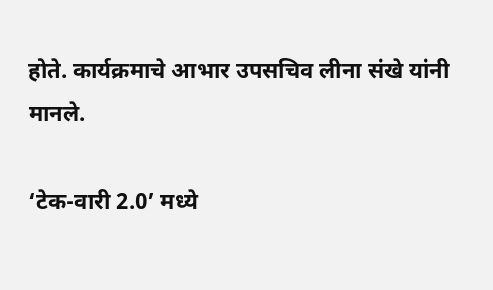होते. कार्यक्रमाचे आभार उपसचिव लीना संखे यांनी मानले.

‘टेक-वारी 2.0’ मध्ये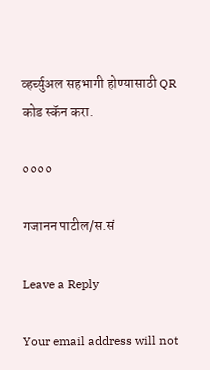व्हर्च्युअल सहभागी होण्यासाठी QR कोड स्कॅन करा.

००००

गजानन पाटील/स.सं

Leave a Reply

Your email address will not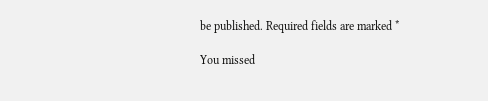be published. Required fields are marked *

You missed